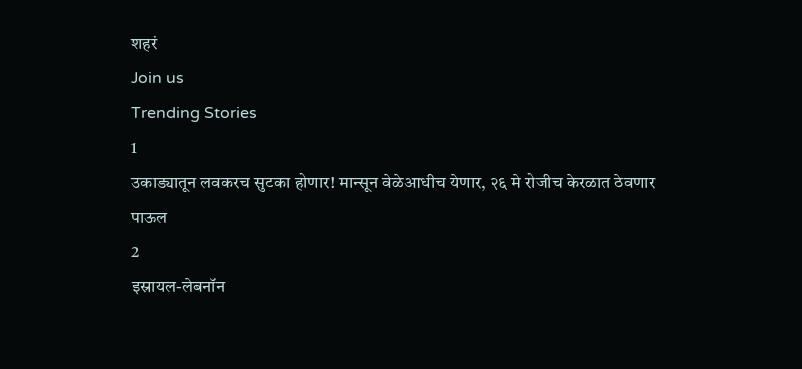शहरं
Join us
Trending Stories
1
उकाड्यातून लवकरच सुटका होणार! मान्सून वेळेआधीच येणार, २६ मे रोजीच केरळात ठेवणार पाऊल
2
इस्रायल-लेबनॉन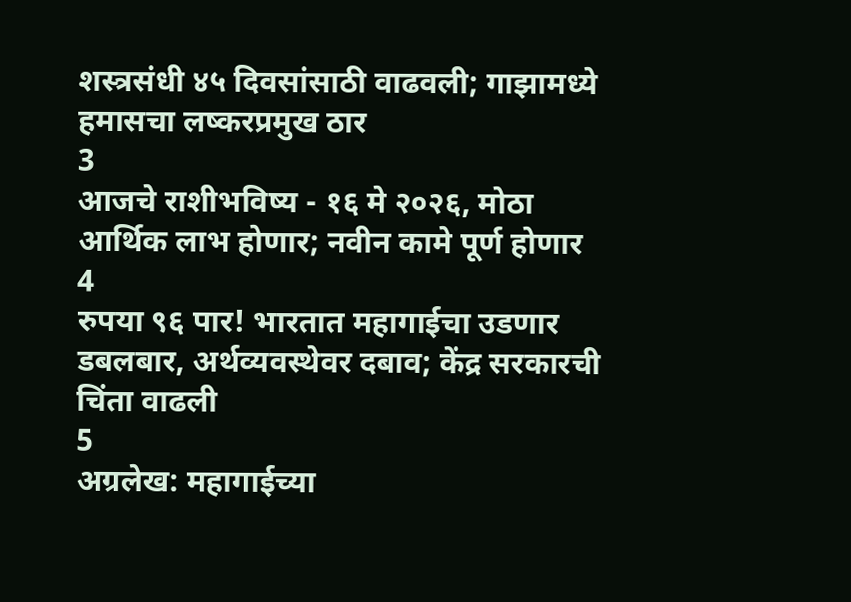शस्त्रसंधी ४५ दिवसांसाठी वाढवली; गाझामध्ये हमासचा लष्करप्रमुख ठार
3
आजचे राशीभविष्य - १६ मे २०२६, मोठा आर्थिक लाभ होणार; नवीन कामे पूर्ण होणार
4
रुपया ९६ पार! भारतात महागाईचा उडणार डबलबार, अर्थव्यवस्थेवर दबाव; केंद्र सरकारची चिंता वाढली
5
अग्रलेख: महागाईच्या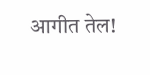आगीत तेल!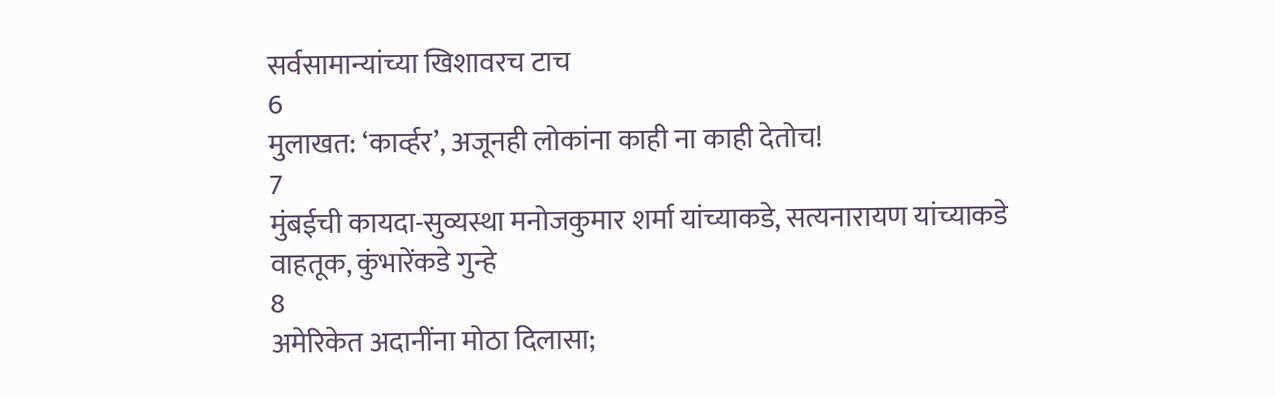सर्वसामान्यांच्या खिशावरच टाच
6
मुलाखत: ‘कार्व्हर’, अजूनही लोकांना काही ना काही देतोच!
7
मुंबईची कायदा-सुव्यस्था मनोजकुमार शर्मा यांच्याकडे, सत्यनारायण यांच्याकडे वाहतूक, कुंभारेंकडे गुन्हे
8
अमेरिकेत अदानींना मोठा दिलासा;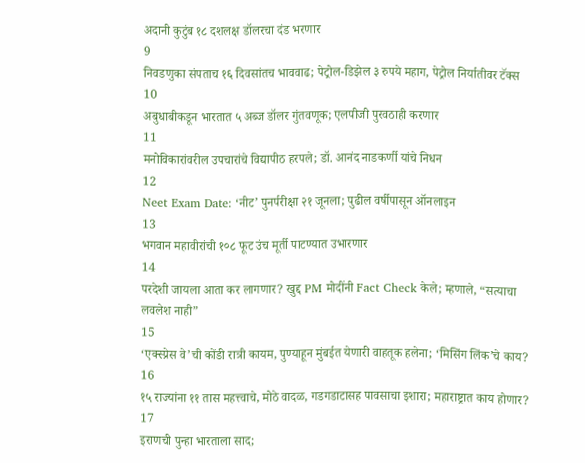अदानी कुटुंब १८ दशलक्ष डॉलरचा दंड भरणार
9
निवडणुका संपताच १६ दिवसांतच भाववाढ; पेट्रोल-डिझेल ३ रुपये महाग, पेट्रोल निर्यातीवर टॅक्स
10
अबुधाबीकडून भारतात ५ अब्ज डॉलर गुंतवणूक; एलपीजी पुरवठाही करणार
11
मनोविकारांवरील उपचारांचे विद्यापीठ हरपले; डॉ. आनंद नाडकर्णी यांचे निधन
12
Neet Exam Date: ‘नीट’ पुनर्परीक्षा २१ जूनला; पुढील वर्षीपासून ऑनलाइन
13
भगवान महावीरांची १०८ फूट उंच मूर्ती पाटण्यात उभारणार
14
परदेशी जायला आता कर लागणार? खुद्द PM मोदींनी Fact Check केले; म्हणाले, “सत्याचा लवलेश नाही”
15
‘एक्स्प्रेस वे’ची कोंडी रात्री कायम, पुण्याहून मुंबईत येणारी वाहतूक हलेना; ‘मिसिंग लिंक’चे काय?
16
१५ राज्यांना ११ तास महत्त्वाचे, मोठे वादळ, गडगडाटासह पावसाचा इशारा; महाराष्ट्रात काय होणार?
17
इराणची पुन्हा भारताला साद;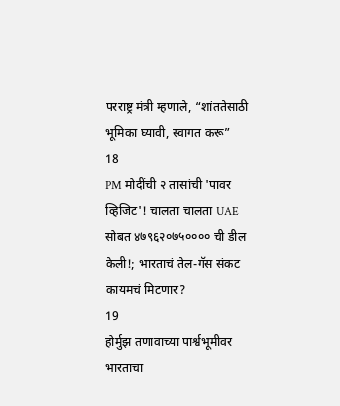परराष्ट्र मंत्री म्हणाले, “शांततेसाठी भूमिका घ्यावी, स्वागत करू”
18
PM मोदींची २ तासांची 'पावर व्हिजिट'! चालता चालता UAE सोबत ४७९६२०७५०००० ची डील केली!; भारताचं तेल-गॅस संकट कायमचं मिटणार?
19
होर्मुझ तणावाच्या पार्श्वभूमीवर भारताचा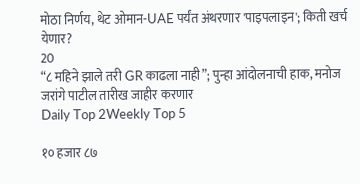मोठा निर्णय, थेट ओमान-UAE पर्यंत अंथरणार 'पाइपलाइन'; किती खर्च येणार?
20
“८ महिने झाले तरी GR काढला नाही”; पुन्हा आंदोलनाची हाक, मनोज जरांगे पाटील तारीख जाहीर करणार
Daily Top 2Weekly Top 5

१० हजार ८७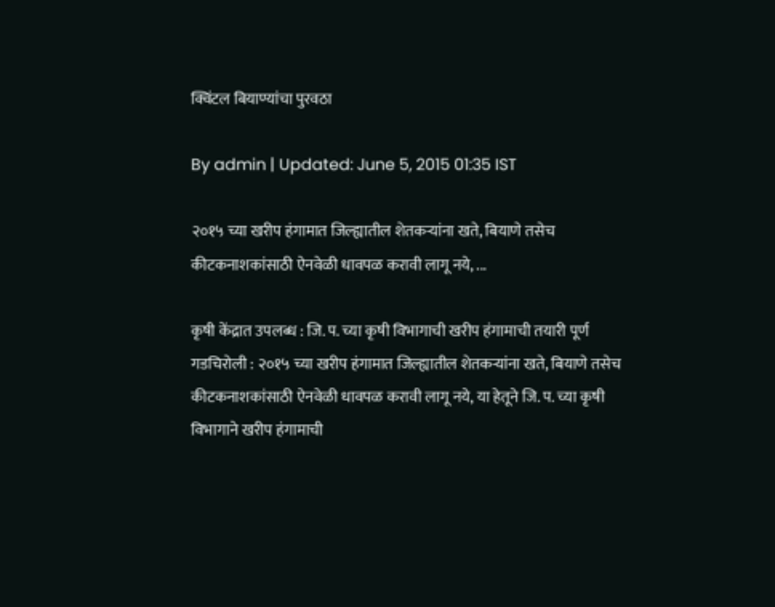क्विंटल बियाण्यांचा पुरवठा

By admin | Updated: June 5, 2015 01:35 IST

२०१५ च्या खरीप हंगामात जिल्ह्यातील शेतकऱ्यांना खते, बियाणे तसेच कीटकनाशकांसाठी ऐनवेळी धावपळ करावी लागू नये, ...

कृषी केंद्रात उपलब्ध : जि. प. च्या कृषी विभागाची खरीप हंगामाची तयारी पूर्ण
गडचिरोली : २०१५ च्या खरीप हंगामात जिल्ह्यातील शेतकऱ्यांना खते, बियाणे तसेच कीटकनाशकांसाठी ऐनवेळी धावपळ करावी लागू नये, या हेतूने जि. प. च्या कृषी विभागाने खरीप हंगामाची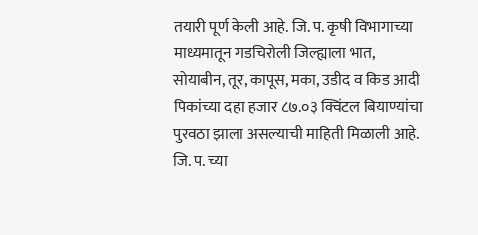तयारी पूर्ण केली आहे. जि. प. कृषी विभागाच्या माध्यमातून गडचिरोली जिल्ह्याला भात, सोयाबीन, तूर, कापूस, मका, उडीद व किड आदी पिकांच्या दहा हजार ८७.०३ क्विंटल बियाण्यांचा पुरवठा झाला असल्याची माहिती मिळाली आहे.
जि. प. च्या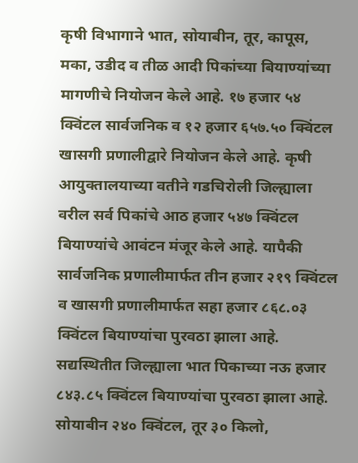कृषी विभागाने भात, सोयाबीन, तूर, कापूस, मका, उडीद व तीळ आदी पिकांच्या बियाण्यांच्या मागणीचे नियोजन केले आहे. १७ हजार ५४ क्विंटल सार्वजनिक व १२ हजार ६५७.५० क्विंटल खासगी प्रणालीद्वारे नियोजन केले आहे. कृषी आयुक्तालयाच्या वतीने गडचिरोली जिल्ह्याला वरील सर्व पिकांचे आठ हजार ५४७ क्विंटल बियाण्यांचे आवंटन मंजूर केले आहे. यापैकी सार्वजनिक प्रणालीमार्फत तीन हजार २१९ क्विंटल व खासगी प्रणालीमार्फत सहा हजार ८६८.०३ क्विंटल बियाण्यांचा पुरवठा झाला आहे. सद्यस्थितीत जिल्ह्याला भात पिकाच्या नऊ हजार ८४३.८५ क्विंटल बियाण्यांचा पुरवठा झाला आहे. सोयाबीन २४० क्विंटल, तूर ३० किलो,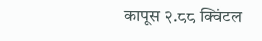कापूस २.८८ क्विंटल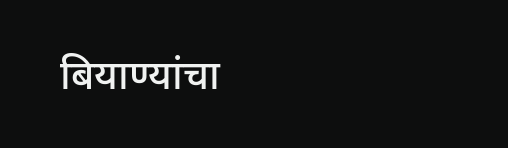बियाण्यांचा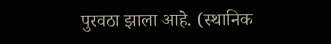पुरवठा झाला आहे. (स्थानिक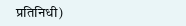प्रतिनिधी)